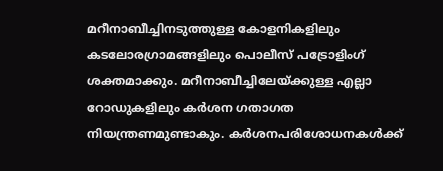മറീനാബീച്ചിനടുത്തുള്ള കോളനികളിലും കടലോരഗ്രാമങ്ങളിലും പൊലീസ് പട്രോളിംഗ് ശക്തമാക്കും. മറീനാബീച്ചിലേയ്ക്കുള്ള എല്ലാ റോഡുകളിലും കർശന ഗതാഗത നിയന്ത്രണമുണ്ടാകും. കർശനപരിശോധനകൾക്ക്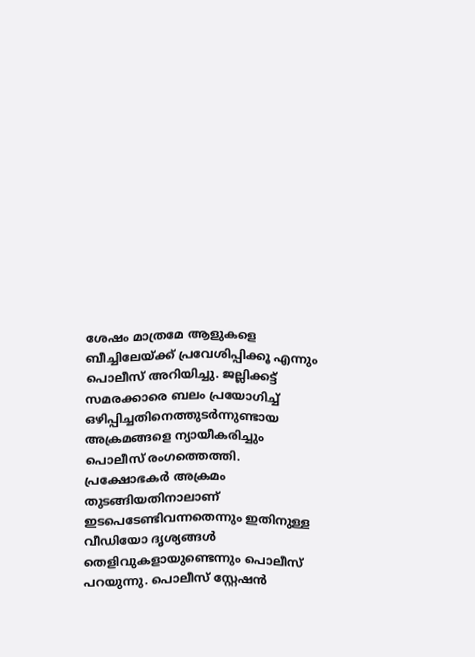ശേഷം മാത്രമേ ആളുകളെ ബീച്ചിലേയ്ക്ക് പ്രവേശിപ്പിക്കൂ എന്നും പൊലീസ് അറിയിച്ചു. ജല്ലിക്കട്ട് സമരക്കാരെ ബലം പ്രയോഗിച്ച് ഒഴിപ്പിച്ചതിനെത്തുടർന്നുണ്ടായ അക്രമങ്ങളെ ന്യായീകരിച്ചും പൊലീസ് രംഗത്തെത്തി. പ്രക്ഷോഭകർ അക്രമം തുടങ്ങിയതിനാലാണ് ഇടപെടേണ്ടിവന്നതെന്നും ഇതിനുള്ള വീഡിയോ ദൃശ്യങ്ങൾ തെളിവുകളായുണ്ടെന്നും പൊലീസ് പറയുന്നു. പൊലീസ് സ്റ്റേഷൻ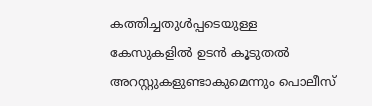കത്തിച്ചതുൾപ്പടെയുള്ള കേസുകളിൽ ഉടൻ കൂടുതൽ അറസ്റ്റുകളുണ്ടാകുമെന്നും പൊലീസ്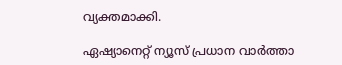വ്യക്തമാക്കി.

ഏഷ്യാനെറ്റ് ന്യൂസ് പ്രധാന വാർത്താ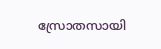സ്രോതസായി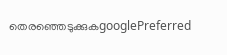തെരഞ്ഞെടുക്കുകgooglePreferred